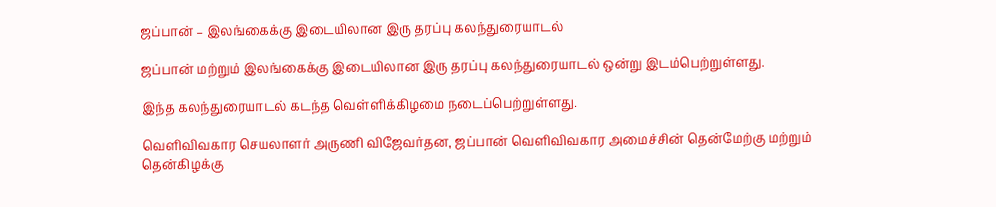ஜப்பான் – இலங்கைக்கு இடையிலான இரு தரப்பு கலந்துரையாடல்

ஜப்பான் மற்றும் இலங்கைக்கு இடையிலான இரு தரப்பு கலந்துரையாடல் ஒன்று இடம்பெற்றுள்ளது.

இந்த கலந்துரையாடல் கடந்த வெள்ளிக்கிழமை நடைப்பெற்றுள்ளது.

வெளிவிவகார செயலாளர் அருணி விஜேவர்தன, ஜப்பான் வெளிவிவகார அமைச்சின் தென்மேற்கு மற்றும் தென்கிழக்கு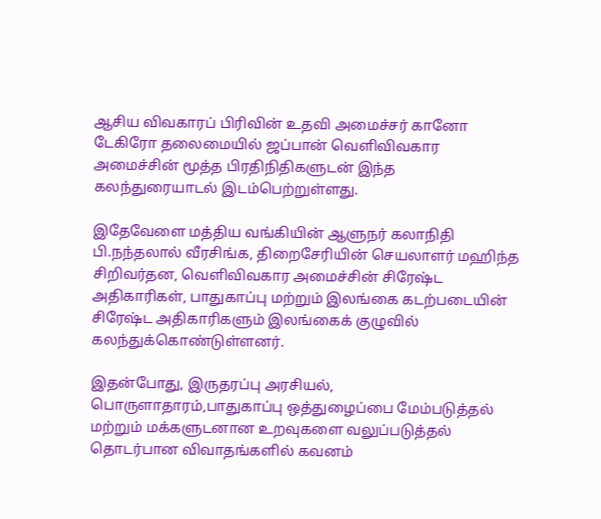ஆசிய விவகாரப் பிரிவின் உதவி அமைச்சர் கானோ டேகிரோ தலைமையில் ஜப்பான் வெளிவிவகார அமைச்சின் மூத்த பிரதிநிதிகளுடன் இந்த கலந்துரையாடல் இடம்பெற்றுள்ளது.

இதேவேளை மத்திய வங்கியின் ஆளுநர் கலாநிதி பி.நந்தலால் வீரசிங்க, திறைசேரியின் செயலாளர் மஹிந்த சிறிவர்தன, வெளிவிவகார அமைச்சின் சிரேஷ்ட அதிகாரிகள், பாதுகாப்பு மற்றும் இலங்கை கடற்படையின் சிரேஷ்ட அதிகாரிகளும் இலங்கைக் குழுவில் கலந்துக்கொண்டுள்ளனர்.

இதன்போது, இருதரப்பு அரசியல், பொருளாதாரம்,பாதுகாப்பு ஒத்துழைப்பை மேம்படுத்தல் மற்றும் மக்களுடனான உறவுகளை வலுப்படுத்தல் தொடர்பான விவாதங்களில் கவனம்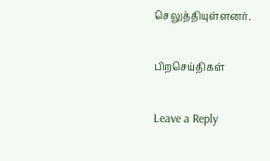செலுத்தியுள்ளனர்.

பிறசெய்திகள்

Leave a Reply